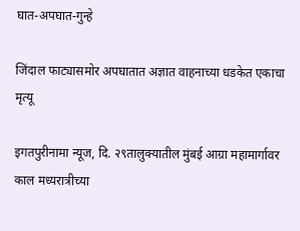घात-अपघात-गुन्हे

जिंदाल फाट्यासमोर अपघातात अज्ञात वाहनाच्या धडकेत एकाचा मृत्यू

इगतपुरीनामा न्यूज, दि. २९तालुक्यातील मुंबई आग्रा महामार्गावर काल मध्यरात्रीच्या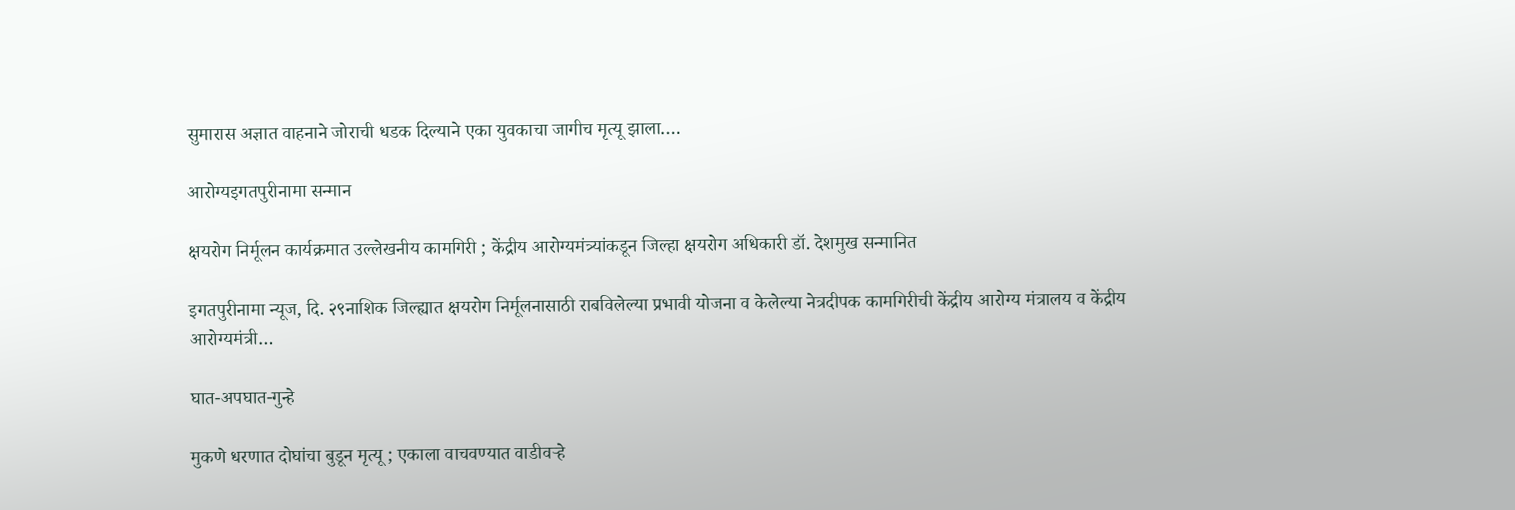सुमारास अज्ञात वाहनाने जोराची धडक दिल्याने एका युवकाचा जागीच मृत्यू झाला.…

आरोग्यइगतपुरीनामा सन्मान

क्षयरोग निर्मूलन कार्यक्रमात उल्लेखनीय कामगिरी ; केंद्रीय आरोग्यमंत्र्यांकडून जिल्हा क्षयरोग अधिकारी डॉ. देशमुख सन्मानित

इगतपुरीनामा न्यूज, दि. २९नाशिक जिल्ह्यात क्षयरोग निर्मूलनासाठी राबविलेल्या प्रभावी योजना व केलेल्या नेत्रदीपक कामगिरीची केंद्रीय आरोग्य मंत्रालय व केंद्रीय आरोग्यमंत्री…

घात-अपघात-गुन्हे

मुकणे धरणात दोघांचा बुडून मृत्यू ; एकाला वाचवण्यात वाडीवऱ्हे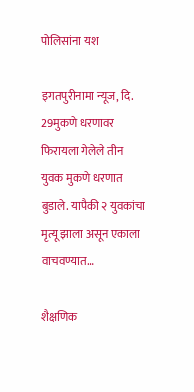पोलिसांना यश

इगतपुरीनामा न्यूज, दि. 29मुकणे धरणावर फिरायला गेलेले तीन युवक मुकणे धरणात बुडाले. यापैकी २ युवकांचा मृत्यू झाला असून एकाला वाचवण्यात…

शैक्षणिक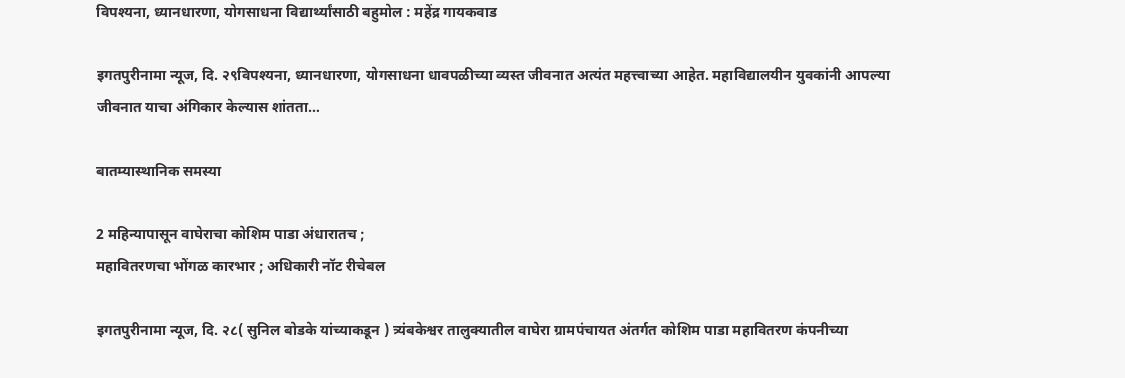विपश्यना, ध्यानधारणा, योगसाधना विद्यार्थ्यांसाठी बहुमोल : महेंद्र गायकवाड

इगतपुरीनामा न्यूज, दि. २९विपश्यना, ध्यानधारणा, योगसाधना धावपळीच्या व्यस्त जीवनात अत्यंत महत्त्वाच्या आहेत. महाविद्यालयीन युवकांनी आपल्या जीवनात याचा अंगिकार केल्यास शांतता…

बातम्यास्थानिक समस्या

2 महिन्यापासून वाघेराचा कोशिम पाडा अंधारातच ;
महावितरणचा भोंगळ कारभार ; अधिकारी नॉट रीचेबल

इगतपुरीनामा न्यूज, दि. २८( सुनिल बोडके यांच्याकडून ) त्र्यंबकेश्वर तालुक्यातील वाघेरा ग्रामपंचायत अंतर्गत कोशिम पाडा महावितरण कंपनीच्या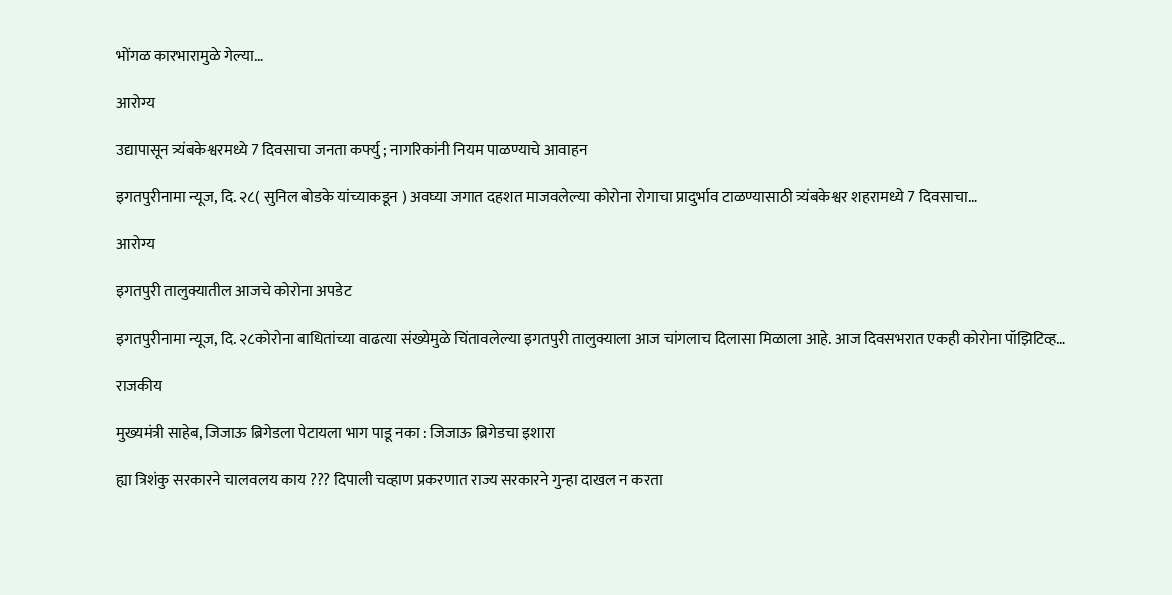भोंगळ कारभारामुळे गेल्या…

आरोग्य

उद्यापासून त्र्यंबकेश्वरमध्ये 7 दिवसाचा जनता कर्फ्यु ; नागरिकांनी नियम पाळण्याचे आवाहन

इगतपुरीनामा न्यूज, दि. २८( सुनिल बोडके यांच्याकडून ) अवघ्या जगात दहशत माजवलेल्या कोरोना रोगाचा प्रादुर्भाव टाळण्यासाठी त्र्यंबकेश्वर शहरामध्ये 7 दिवसाचा…

आरोग्य

इगतपुरी तालुक्यातील आजचे कोरोना अपडेट

इगतपुरीनामा न्यूज, दि. २८कोरोना बाधितांच्या वाढत्या संख्येमुळे चिंतावलेल्या इगतपुरी तालुक्याला आज चांगलाच दिलासा मिळाला आहे. आज दिवसभरात एकही कोरोना पॉझिटिव्ह…

राजकीय

मुख्यमंत्री साहेब, जिजाऊ ब्रिगेडला पेटायला भाग पाडू नका : जिजाऊ ब्रिगेडचा इशारा

ह्या त्रिशंकु सरकारने चालवलय काय ??? दिपाली चव्हाण प्रकरणात राज्य सरकारने गुन्हा दाखल न करता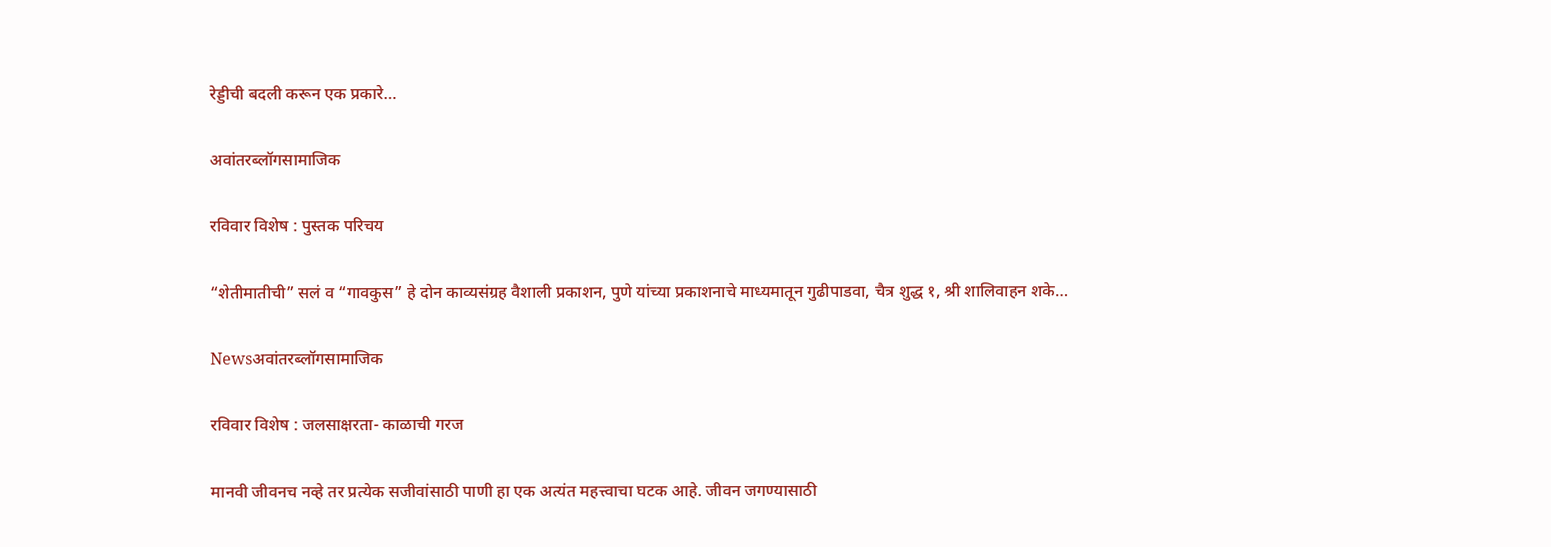रेड्डीची बदली करून एक प्रकारे…

अवांतरब्लॉगसामाजिक

रविवार विशेष : पुस्तक परिचय

“शेतीमातीची” सलं व “गावकुस” हे दोन काव्यसंग्रह वैशाली प्रकाशन, पुणे यांच्या प्रकाशनाचे माध्यमातून गुढीपाडवा, चैत्र शुद्ध १, श्री शालिवाहन शके…

Newsअवांतरब्लॉगसामाजिक

रविवार विशेष : जलसाक्षरता- काळाची गरज

मानवी जीवनच नव्हे तर प्रत्येक सजीवांसाठी पाणी हा एक अत्यंत महत्त्वाचा घटक आहे. जीवन जगण्यासाठी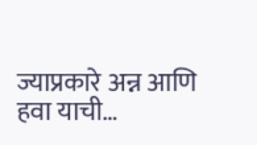ज्याप्रकारे अन्न आणि हवा याची…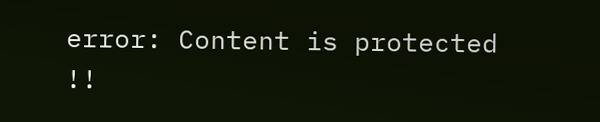error: Content is protected !!